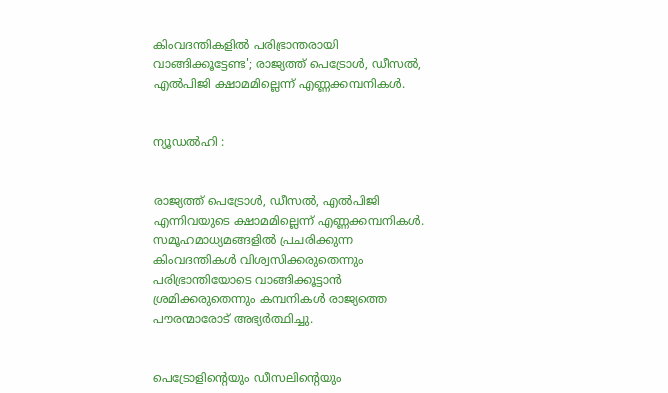കിംവദന്തികളില്‍ പരിഭ്രാന്തരായി വാങ്ങിക്കൂട്ടേണ്ട'; രാജ്യത്ത് പെട്രോള്‍, ഡീസല്‍, എല്‍പിജി ക്ഷാമമില്ലെന്ന് എണ്ണക്കമ്പനികള്‍.


ന്യൂഡല്‍ഹി :


രാജ്യത്ത് പെട്രോള്‍, ഡീസല്‍, എല്‍പിജി എന്നിവയുടെ ക്ഷാമമില്ലെന്ന് എണ്ണക്കമ്പനികള്‍. സമൂഹമാധ്യമങ്ങളില്‍ പ്രചരിക്കുന്ന കിംവദന്തികള്‍ വിശ്വസിക്കരുതെന്നും പരിഭ്രാന്തിയോടെ വാങ്ങിക്കൂട്ടാന്‍ ശ്രമിക്കരുതെന്നും കമ്പനികള്‍ രാജ്യത്തെ പൗരന്മാരോട് അഭ്യര്‍ത്ഥിച്ചു.


പെട്രോളിന്റെയും ഡീസലിന്റെയും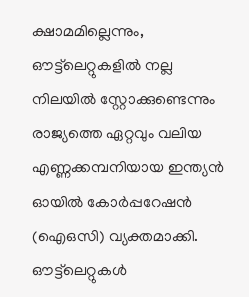ക്ഷാമമില്ലെന്നും, ഔട്ട്‌ലെറ്റുകളില്‍ നല്ല നിലയില്‍ സ്റ്റോക്കുണ്ടെന്നും രാജ്യത്തെ ഏറ്റവും വലിയ എണ്ണക്കമ്പനിയായ ഇന്ത്യന്‍ ഓയില്‍ കോര്‍പ്പറേഷന്‍ (ഐഒസി) വ്യക്തമാക്കി. ഔട്ട്‌ലെറ്റുകള്‍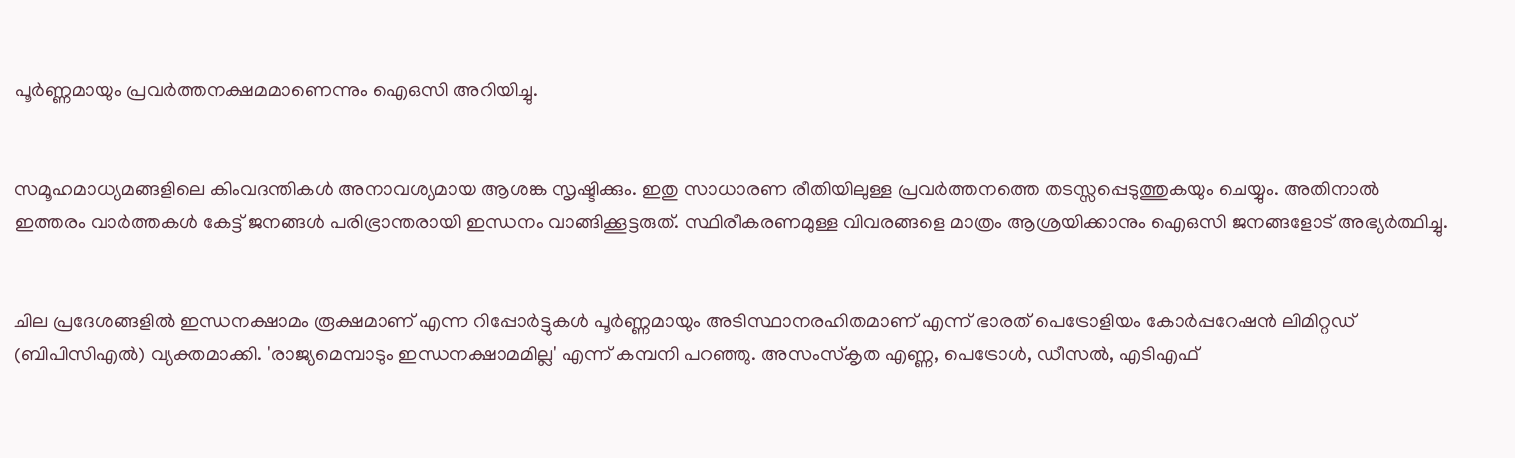പൂര്‍ണ്ണമായും പ്രവര്‍ത്തനക്ഷമമാണെന്നും ഐഒസി അറിയിച്ചു.


സമൂഹമാധ്യമങ്ങളിലെ കിംവദന്തികള്‍ അനാവശ്യമായ ആശങ്ക സൃഷ്ടിക്കും. ഇതു സാധാരണ രീതിയിലുള്ള പ്രവര്‍ത്തനത്തെ തടസ്സപ്പെടുത്തുകയും ചെയ്യും. അതിനാല്‍ ഇത്തരം വാര്‍ത്തകള്‍ കേട്ട് ജനങ്ങള്‍ പരിഭ്രാന്തരായി ഇന്ധനം വാങ്ങിക്കൂട്ടരുത്. സ്ഥിരീകരണമുള്ള വിവരങ്ങളെ മാത്രം ആശ്രയിക്കാനും ഐഒസി ജനങ്ങളോട് അഭ്യര്‍ത്ഥിച്ചു.


ചില പ്രദേശങ്ങളില്‍ ഇന്ധനക്ഷാമം രൂക്ഷമാണ് എന്ന റിപ്പോര്‍ട്ടുകള്‍ പൂര്‍ണ്ണമായും അടിസ്ഥാനരഹിതമാണ് എന്ന് ഭാരത് പെട്രോളിയം കോര്‍പ്പറേഷന്‍ ലിമിറ്റഡ് (ബിപിസിഎല്‍) വ്യക്തമാക്കി. 'രാജ്യമെമ്പാടും ഇന്ധനക്ഷാമമില്ല' എന്ന് കമ്പനി പറഞ്ഞു. അസംസ്‌കൃത എണ്ണ, പെട്രോള്‍, ഡീസല്‍, എടിഎഫ്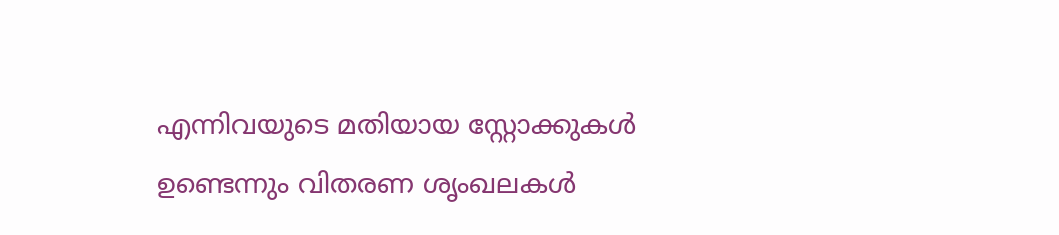എന്നിവയുടെ മതിയായ സ്റ്റോക്കുകള്‍ ഉണ്ടെന്നും വിതരണ ശൃംഖലകള്‍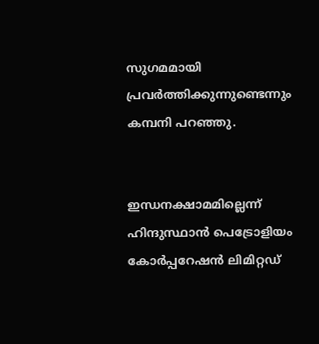സുഗമമായി പ്രവര്‍ത്തിക്കുന്നുണ്ടെന്നും കമ്പനി പറഞ്ഞു.


ഇന്ധനക്ഷാമമില്ലെന്ന് ഹിന്ദുസ്ഥാന്‍ പെട്രോളിയം കോര്‍പ്പറേഷന്‍ ലിമിറ്റഡ്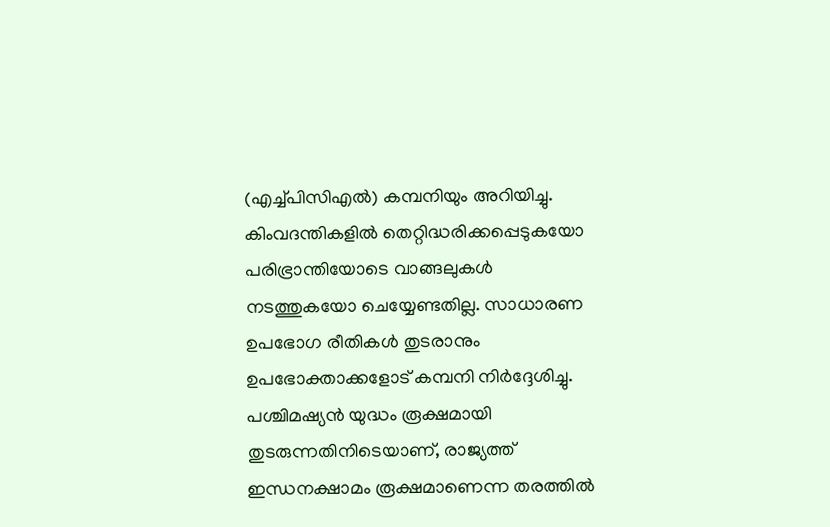(എച്ച്പിസിഎല്‍) കമ്പനിയും അറിയിച്ചു. കിംവദന്തികളില്‍ തെറ്റിദ്ധരിക്കപ്പെടുകയോ പരിഭ്രാന്തിയോടെ വാങ്ങലുകള്‍ നടത്തുകയോ ചെയ്യേണ്ടതില്ല. സാധാരണ ഉപഭോഗ രീതികള്‍ തുടരാനും ഉപഭോക്താക്കളോട് കമ്പനി നിര്‍ദ്ദേശിച്ചു. പശ്ചിമഷ്യന്‍ യുദ്ധം രൂക്ഷമായി തുടരുന്നതിനിടെയാണ്, രാജ്യത്ത് ഇന്ധനക്ഷാമം രൂക്ഷമാണെന്ന തരത്തില്‍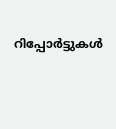റിപ്പോര്‍ട്ടുകള്‍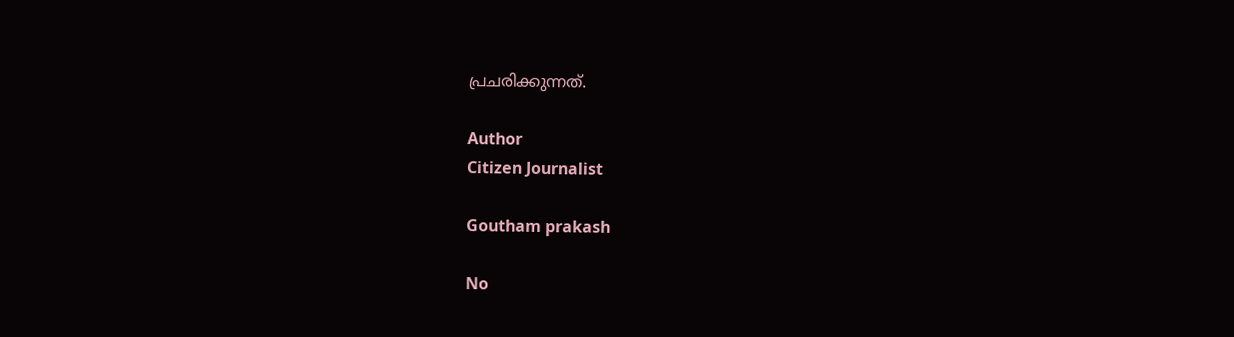പ്രചരിക്കുന്നത്.

Author
Citizen Journalist

Goutham prakash

No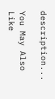description...

You May Also Like